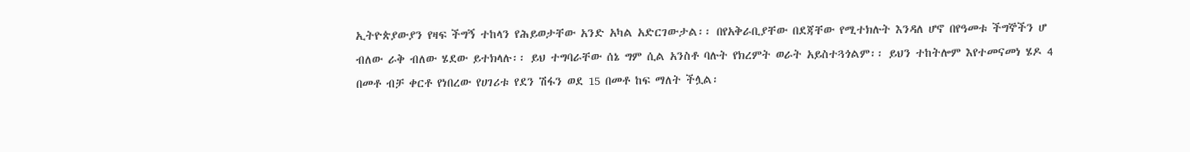ኢትዮጵያውያን የዛፍ ችግኝ ተከላን የሕይወታቸው አንድ አካል አድርገውታል፡፡ በየአቅራቢያቸው በደጃቸው የሚተክሉት እንዳለ ሆኖ በየዓመቱ ችግኞችን ሆ ብለው ራቅ ብለው ሄደው ይተክላሉ፡፡ ይህ ተግባራቸው ሰኔ ግም ሲል አንስቶ ባሉት የክረምት ወራት አይስተጓጎልም፡፡ ይህን ተከትሎም እየተመናመነ ሄዶ 4 በመቶ ብቻ ቀርቶ የነበረው የሀገሪቱ የደን ሽፋን ወደ 15 በመቶ ከፍ ማለት ችሏል፡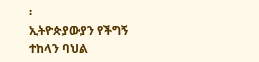፡
ኢትዮጵያውያን የችግኝ ተከላን ባህል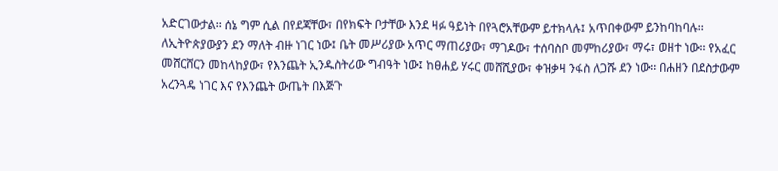አድርገውታል፡፡ ሰኔ ግም ሲል በየደጃቸው፣ በየክፍት ቦታቸው እንደ ዛፉ ዓይነት በየጓሮአቸውም ይተክላሉ፤ አጥበቀውም ይንከባከባሉ፡፡ ለኢትዮጵያውያን ደን ማለት ብዙ ነገር ነው፤ ቤት መሥሪያው አጥር ማጠሪያው፣ ማገዶው፣ ተሰባስቦ መምከሪያው፣ ማሩ፣ ወዘተ ነው፡፡ የአፈር መሸርሸርን መከላከያው፣ የእንጨት ኢንዱስትሪው ግብዓት ነው፤ ከፀሐይ ሃሩር መሸሺያው፣ ቀዝቃዛ ንፋስ ለጋሹ ደን ነው፡፡ በሐዘን በደስታውም አረንጓዴ ነገር እና የእንጨት ውጤት በእጅጉ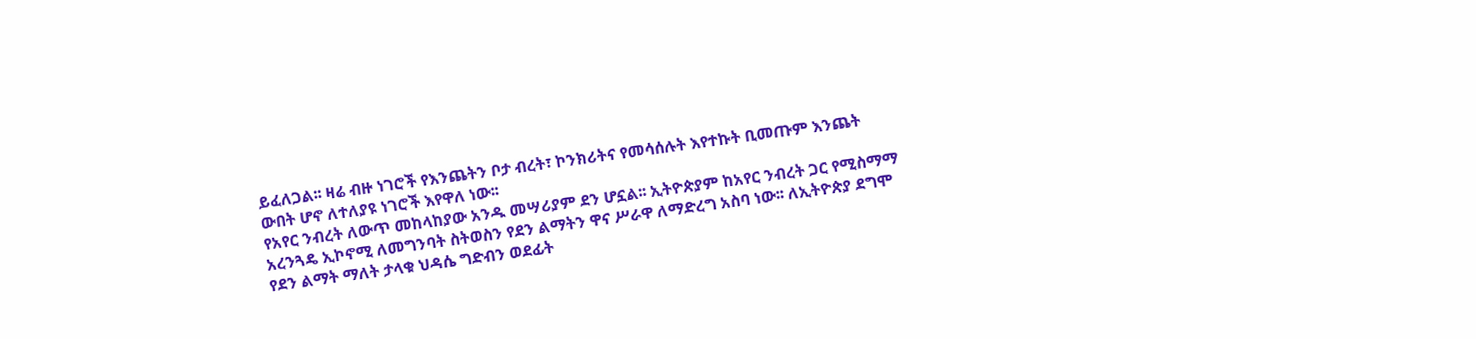ይፈለጋል፡፡ ዛሬ ብዙ ነገሮች የእንጨትን ቦታ ብረት፣ ኮንክሪትና የመሳሰሉት እየተኩት ቢመጡም እንጨት ውበት ሆኖ ለተለያዩ ነገሮች እየዋለ ነው፡፡
የአየር ንብረት ለውጥ መከላከያው አንዱ መሣሪያም ደን ሆኗል፡፡ ኢትዮጵያም ከአየር ንብረት ጋር የሚስማማ አረንጓዴ ኢኮኖሚ ለመግንባት ስትወስን የደን ልማትን ዋና ሥራዋ ለማድረግ አስባ ነው፡፡ ለኢትዮጵያ ደግሞ የደን ልማት ማለት ታላቁ ህዳሴ ግድብን ወደፊት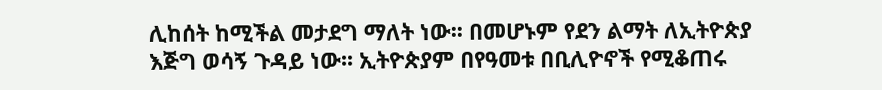ሊከሰት ከሚችል መታደግ ማለት ነው፡፡ በመሆኑም የደን ልማት ለኢትዮጵያ እጅግ ወሳኝ ጉዳይ ነው፡፡ ኢትዮጵያም በየዓመቱ በቢሊዮኖች የሚቆጠሩ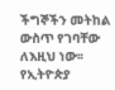ችግኞችን መትከል ውስጥ የገባቸው ለእዚህ ነው፡፡ የኢትዮጵያ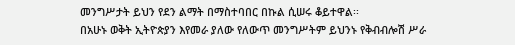መንግሥታት ይህን የደን ልማት በማስተባበር በኩል ሲሠሩ ቆይተዋል፡፡
በአሁኑ ወቅት ኢትዮጵያን እየመራ ያለው የለውጥ መንግሥትም ይህንኑ የቅብብሎሽ ሥራ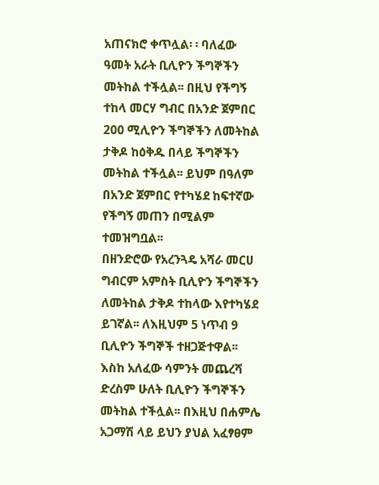አጠናክሮ ቀጥሏል፡ ፡ ባለፈው ዓመት አራት ቢሊዮን ችግኞችን መትከል ተችሏል፡፡ በዚህ የችግኝ ተከላ መርሃ ግብር በአንድ ጀምበር 200 ሚሊዮን ችግኞችን ለመትከል ታቅዶ ከዕቅዱ በላይ ችግኞችን መትከል ተችሏል፡፡ ይህም በዓለም በአንድ ጀምበር የተካሄደ ከፍተኛው የችግኝ መጠን በሚልም ተመዝግቧል፡፡
በዘንድሮው የአረንጓዴ አሻራ መርሀ ግብርም አምስት ቢሊዮን ችግኞችን ለመትከል ታቅዶ ተከላው እየተካሄደ ይገኛል፡፡ ለእዚህም 5 ነጥብ 9 ቢሊዮን ችግኞች ተዘጋጅተዋል፡፡ እስከ አለፈው ሳምንት መጨረሻ ድረስም ሁለት ቢሊዮን ችግኞችን መትከል ተችሏል፡፡ በእዚህ በሐምሌ አጋማሽ ላይ ይህን ያህል አፈፃፀም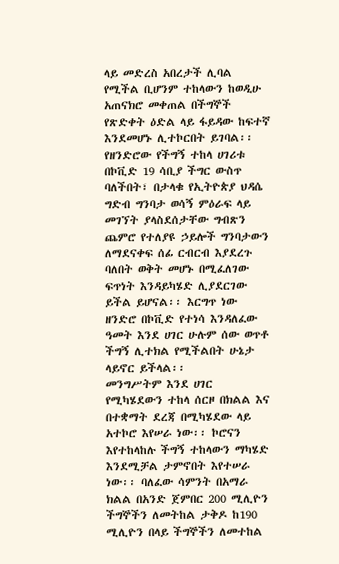ላይ መድረስ አበረታች ሊባል የሚችል ቢሆንም ተከላውን ከወዲሁ አጠናክሮ መቀጠል በችግኞች የጽድቀት ዕድል ላይ ፋይዳው ከፍተኛ እንደመሆኑ ሊተኮርበት ይገባል፡፡
የዘንድሮው የችግኝ ተከላ ሀገሪቱ በኮቪድ 19 ሳቢያ ችግር ውስጥ ባለችበት፣ በታላቁ የኢትዮጵያ ህዳሴ ግድብ ግንባታ ወሳኝ ምዕራፍ ላይ መገኘት ያላስደሰታቸው ግብጽን ጨምሮ የተለያዩ ኃይሎች ግንባታውን ለማደናቀፍ ሰፊ ርብርብ እያደረጉ ባለበት ወቅት መሆኑ በሚፈለገው ፍጥነት እንዳይካሄድ ሊያደርገው ይችል ይሆናል፡፡ እርግጥ ነው ዘንድሮ በኮቪድ የተነሳ እንዳለፈው ዓመት እንደ ሀገር ሁሉም ሰው ወጥቶ ችግኝ ሊተክል የሚችልበት ሁኔታ ላይኖር ይችላል፡፡
መንግሥትም እንደ ሀገር የሚካሄደውን ተከላ ሰርዞ በክልል እና በተቋማት ደረጃ በሚካሄደው ላይ አተኮሮ እየሠራ ነው፡፡ ኮሮናን እየተከላከሉ ችግኝ ተከላውን ማካሄድ እንደሚቻል ታምኖበት እየተሠራ ነው፡፡ ባለፈው ሳምንት በአማራ ክልል በአንድ ጀምበር 200 ሚሊዮን ችግኞችን ለመትከል ታቅዶ ከ190 ሚሊዮን በላይ ችግኞችን ለመተከል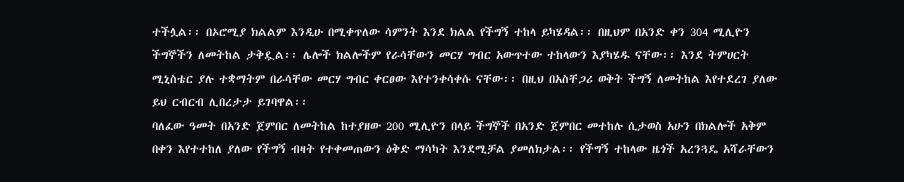ተችሏል፡፡ በኦሮሚያ ክልልም እንዲሁ በሚቀጥለው ሳምንት እንደ ክልል የችግኝ ተከላ ይካሄዳል፡፡ በዚህም በአንድ ቀን 304 ሚሊዮን ችግኞችን ለመትከል ታቅዷል፡፡ ሌሎች ክልሎችም የራሳቸውን መርሃ ግብር አውጥተው ተከላውን እያካሄዱ ናቸው፡፡ እንደ ትምሀርት ሚኒስቴር ያሉ ተቋማትም በራሳቸው መርሃ ግብር ቀርፀው እየተንቀሳቀሱ ናቸው፡፡ በዚህ በአስቸጋሪ ወቅት ችግኝ ለመትከል እየተደረገ ያለው ይህ ርብርብ ሊበረታታ ይገባዋል፡፡
ባለፈው ዓመት በአንድ ጀምበር ለመትከል ከተያዘው 200 ሚሊዮን በላይ ችግኞች በአንድ ጀምበር መተከሉ ሲታወስ አሁን በክልሎች አቅም በቀን እየተተከለ ያለው የችግኝ ብዛት የተቀመጠውን ዕቅድ ማሳካት እንደሚቻል ያመለክታል፡፡ የችግኝ ተከላው ዜጎች አረንጓዴ አሻራቸውን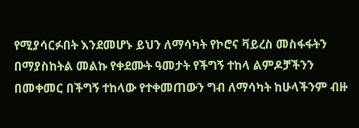የሚያሳርፉበት እንደመሆኑ ይህን ለማሳካት የኮሮና ቫይረስ መስፋፋትን በማያስከትል መልኩ የቀደሙት ዓመታት የችግኝ ተከላ ልምዶቻችንን በመቀመር በችግኝ ተከላው የተቀመጠውን ግብ ለማሳካት ከሁላችንም ብዙ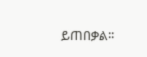ይጠበቃል፡፡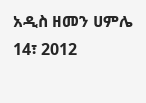አዲስ ዘመን ሀምሌ 14፣ 2012